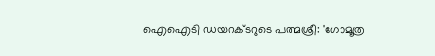ഐഐടി ഡയറക്ടറുടെ പത്മശ്രീ: 'ഗോമൂത്ര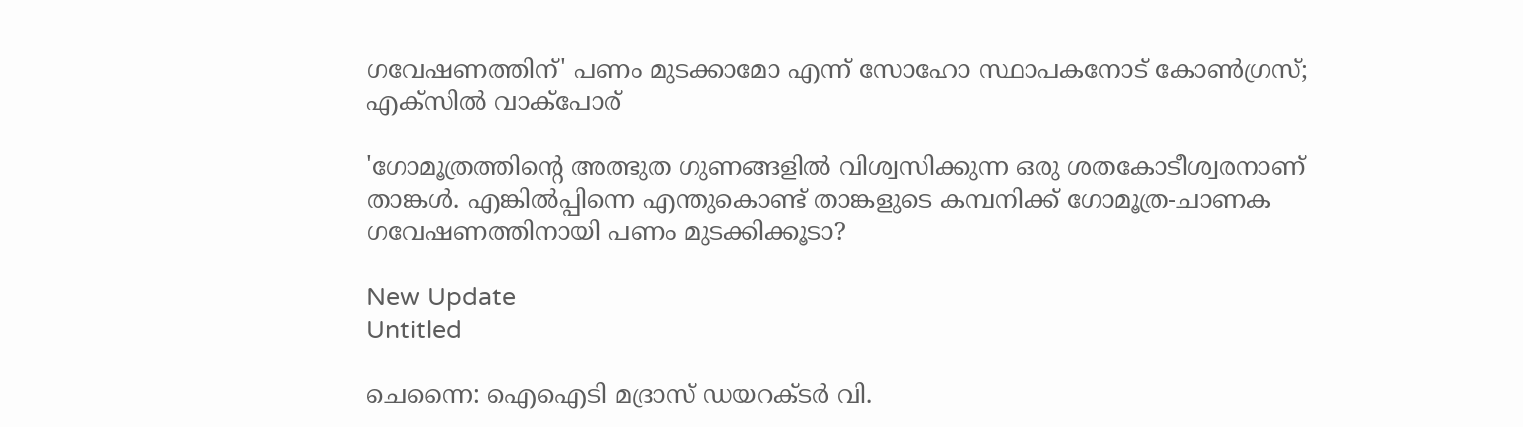ഗവേഷണത്തിന്' പണം മുടക്കാമോ എന്ന് സോഹോ സ്ഥാപകനോട് കോൺഗ്രസ്; എക്‌സിൽ വാക്പോര്

'ഗോമൂത്രത്തിന്റെ അത്ഭുത ഗുണങ്ങളില്‍ വിശ്വസിക്കുന്ന ഒരു ശതകോടീശ്വരനാണ് താങ്കള്‍. എങ്കില്‍പ്പിന്നെ എന്തുകൊണ്ട് താങ്കളുടെ കമ്പനിക്ക് ഗോമൂത്ര-ചാണക ഗവേഷണത്തിനായി പണം മുടക്കിക്കൂടാ?

New Update
Untitled

ചെന്നൈ: ഐഐടി മദ്രാസ് ഡയറക്ടര്‍ വി.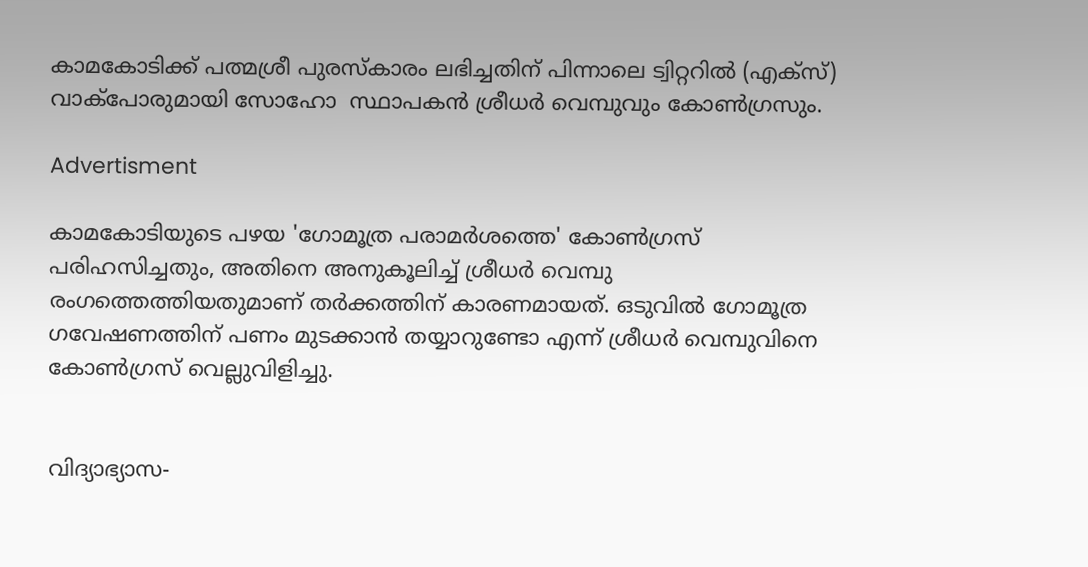കാമകോടിക്ക് പത്മശ്രീ പുരസ്‌കാരം ലഭിച്ചതിന് പിന്നാലെ ട്വിറ്ററില്‍ (എക്‌സ്) വാക്‌പോരുമായി സോഹോ  സ്ഥാപകന്‍ ശ്രീധര്‍ വെമ്പുവും കോണ്‍ഗ്രസും.

Advertisment

കാമകോടിയുടെ പഴയ 'ഗോമൂത്ര പരാമര്‍ശത്തെ' കോണ്‍ഗ്രസ് പരിഹസിച്ചതും, അതിനെ അനുകൂലിച്ച് ശ്രീധര്‍ വെമ്പു രംഗത്തെത്തിയതുമാണ് തര്‍ക്കത്തിന് കാരണമായത്. ഒടുവില്‍ ഗോമൂത്ര ഗവേഷണത്തിന് പണം മുടക്കാന്‍ തയ്യാറുണ്ടോ എന്ന് ശ്രീധര്‍ വെമ്പുവിനെ കോണ്‍ഗ്രസ് വെല്ലുവിളിച്ചു.


വിദ്യാഭ്യാസ-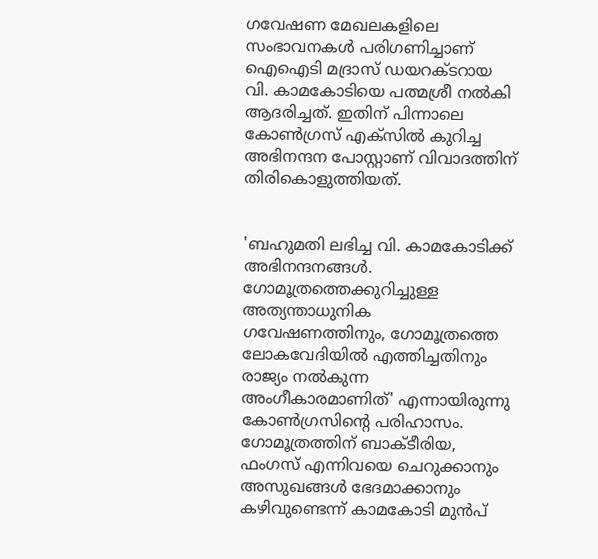ഗവേഷണ മേഖലകളിലെ സംഭാവനകള്‍ പരിഗണിച്ചാണ് ഐഐടി മദ്രാസ് ഡയറക്ടറായ വി. കാമകോടിയെ പത്മശ്രീ നല്‍കി ആദരിച്ചത്. ഇതിന് പിന്നാലെ കോണ്‍ഗ്രസ് എക്‌സില്‍ കുറിച്ച അഭിനന്ദന പോസ്റ്റാണ് വിവാദത്തിന് തിരികൊളുത്തിയത്.


'ബഹുമതി ലഭിച്ച വി. കാമകോടിക്ക് അഭിനന്ദനങ്ങള്‍. ഗോമൂത്രത്തെക്കുറിച്ചുള്ള അത്യന്താധുനിക ഗവേഷണത്തിനും, ഗോമൂത്രത്തെ ലോകവേദിയില്‍ എത്തിച്ചതിനും രാജ്യം നല്‍കുന്ന അംഗീകാരമാണിത്' എന്നായിരുന്നു കോണ്‍ഗ്രസിന്റെ പരിഹാസം. ഗോമൂത്രത്തിന് ബാക്ടീരിയ, ഫംഗസ് എന്നിവയെ ചെറുക്കാനും അസുഖങ്ങള്‍ ഭേദമാക്കാനും കഴിവുണ്ടെന്ന് കാമകോടി മുന്‍പ്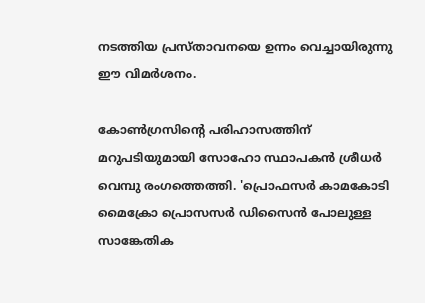നടത്തിയ പ്രസ്താവനയെ ഉന്നം വെച്ചായിരുന്നു ഈ വിമര്‍ശനം.

കോണ്‍ഗ്രസിന്റെ പരിഹാസത്തിന് മറുപടിയുമായി സോഹോ സ്ഥാപകന്‍ ശ്രീധര്‍ വെമ്പു രംഗത്തെത്തി. 'പ്രൊഫസര്‍ കാമകോടി മൈക്രോ പ്രൊസസര്‍ ഡിസൈന്‍ പോലുള്ള സാങ്കേതിക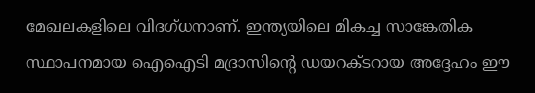മേഖലകളിലെ വിദഗ്ധനാണ്. ഇന്ത്യയിലെ മികച്ച സാങ്കേതിക സ്ഥാപനമായ ഐഐടി മദ്രാസിന്റെ ഡയറക്ടറായ അദ്ദേഹം ഈ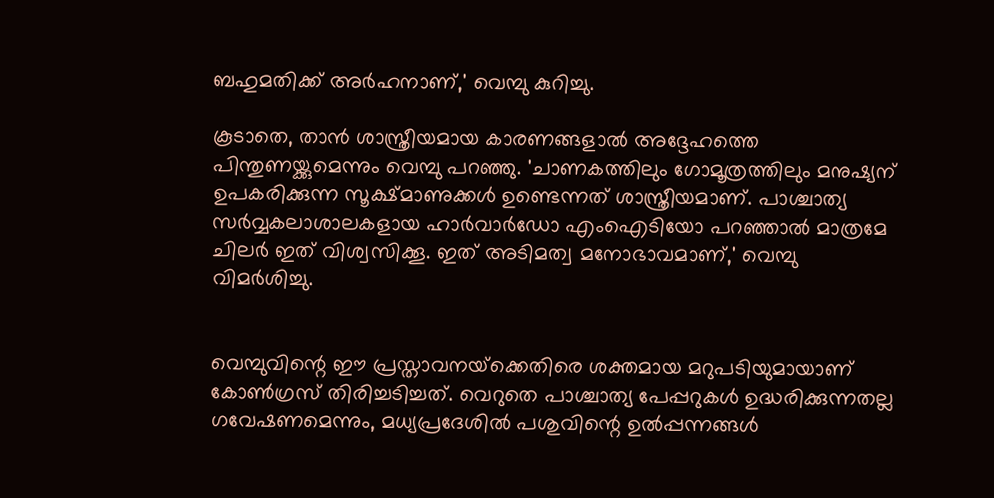ബഹുമതിക്ക് അര്‍ഹനാണ്,' വെമ്പു കുറിച്ചു.

കൂടാതെ, താന്‍ ശാസ്ത്രീയമായ കാരണങ്ങളാല്‍ അദ്ദേഹത്തെ പിന്തുണയ്ക്കുമെന്നും വെമ്പു പറഞ്ഞു. 'ചാണകത്തിലും ഗോമൂത്രത്തിലും മനുഷ്യന് ഉപകരിക്കുന്ന സൂക്ഷ്മാണുക്കള്‍ ഉണ്ടെന്നത് ശാസ്ത്രീയമാണ്. പാശ്ചാത്യ സര്‍വ്വകലാശാലകളായ ഹാര്‍വാര്‍ഡോ എംഐടിയോ പറഞ്ഞാല്‍ മാത്രമേ ചിലര്‍ ഇത് വിശ്വസിക്കൂ. ഇത് അടിമത്വ മനോഭാവമാണ്,' വെമ്പു വിമര്‍ശിച്ചു.


വെമ്പുവിന്റെ ഈ പ്രസ്താവനയ്‌ക്കെതിരെ ശക്തമായ മറുപടിയുമായാണ് കോണ്‍ഗ്രസ് തിരിച്ചടിച്ചത്. വെറുതെ പാശ്ചാത്യ പേപ്പറുകള്‍ ഉദ്ധരിക്കുന്നതല്ല ഗവേഷണമെന്നും, മധ്യപ്രദേശില്‍ പശുവിന്റെ ഉല്‍പ്പന്നങ്ങള്‍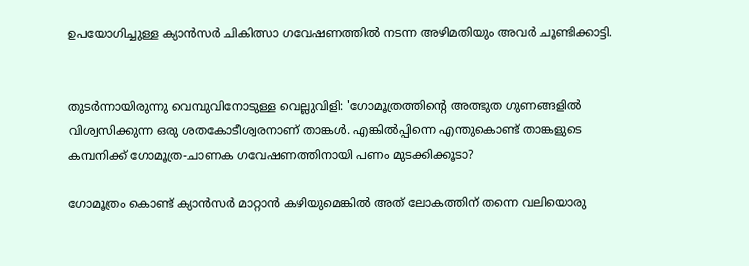ഉപയോഗിച്ചുള്ള ക്യാന്‍സര്‍ ചികിത്സാ ഗവേഷണത്തില്‍ നടന്ന അഴിമതിയും അവര്‍ ചൂണ്ടിക്കാട്ടി.


തുടര്‍ന്നായിരുന്നു വെമ്പുവിനോടുള്ള വെല്ലുവിളി: 'ഗോമൂത്രത്തിന്റെ അത്ഭുത ഗുണങ്ങളില്‍ വിശ്വസിക്കുന്ന ഒരു ശതകോടീശ്വരനാണ് താങ്കള്‍. എങ്കില്‍പ്പിന്നെ എന്തുകൊണ്ട് താങ്കളുടെ കമ്പനിക്ക് ഗോമൂത്ര-ചാണക ഗവേഷണത്തിനായി പണം മുടക്കിക്കൂടാ?

ഗോമൂത്രം കൊണ്ട് ക്യാന്‍സര്‍ മാറ്റാന്‍ കഴിയുമെങ്കില്‍ അത് ലോകത്തിന് തന്നെ വലിയൊരു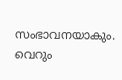സംഭാവനയാകും. വെറും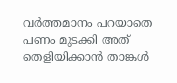വര്‍ത്തമാനം പറയാതെ പണം മുടക്കി അത് തെളിയിക്കാന്‍ താങ്കള്‍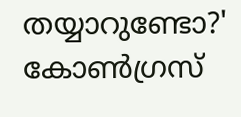തയ്യാറുണ്ടോ?' കോണ്‍ഗ്രസ്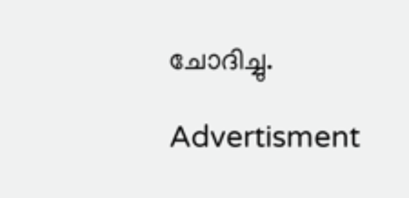ചോദിച്ചു.

Advertisment